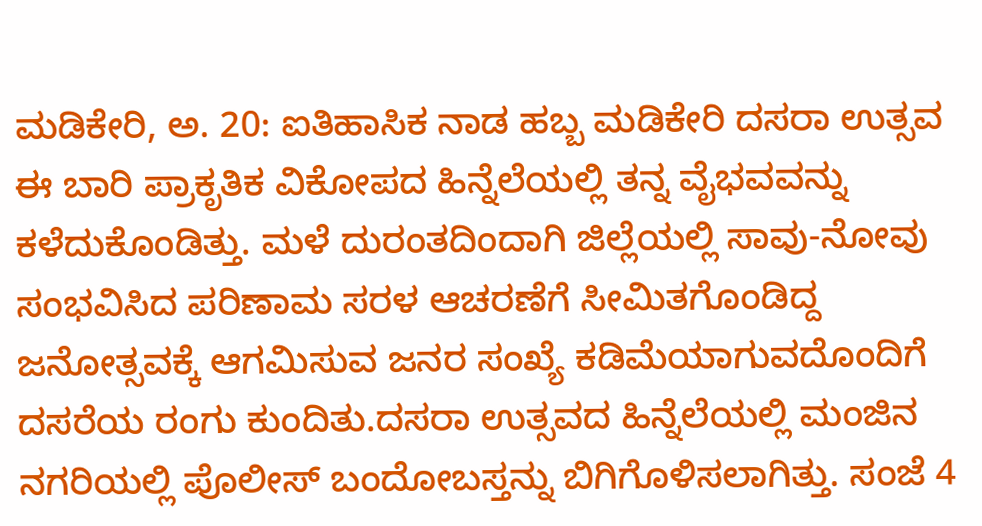ಮಡಿಕೇರಿ, ಅ. 20: ಐತಿಹಾಸಿಕ ನಾಡ ಹಬ್ಬ ಮಡಿಕೇರಿ ದಸರಾ ಉತ್ಸವ ಈ ಬಾರಿ ಪ್ರಾಕೃತಿಕ ವಿಕೋಪದ ಹಿನ್ನೆಲೆಯಲ್ಲಿ ತನ್ನ ವೈಭವವನ್ನು ಕಳೆದುಕೊಂಡಿತ್ತು. ಮಳೆ ದುರಂತದಿಂದಾಗಿ ಜಿಲ್ಲೆಯಲ್ಲಿ ಸಾವು-ನೋವು ಸಂಭವಿಸಿದ ಪರಿಣಾಮ ಸರಳ ಆಚರಣೆಗೆ ಸೀಮಿತಗೊಂಡಿದ್ದ ಜನೋತ್ಸವಕ್ಕೆ ಆಗಮಿಸುವ ಜನರ ಸಂಖ್ಯೆ ಕಡಿಮೆಯಾಗುವದೊಂದಿಗೆ ದಸರೆಯ ರಂಗು ಕುಂದಿತು.ದಸರಾ ಉತ್ಸವದ ಹಿನ್ನೆಲೆಯಲ್ಲಿ ಮಂಜಿನ ನಗರಿಯಲ್ಲಿ ಪೊಲೀಸ್ ಬಂದೋಬಸ್ತನ್ನು ಬಿಗಿಗೊಳಿಸಲಾಗಿತ್ತು. ಸಂಜೆ 4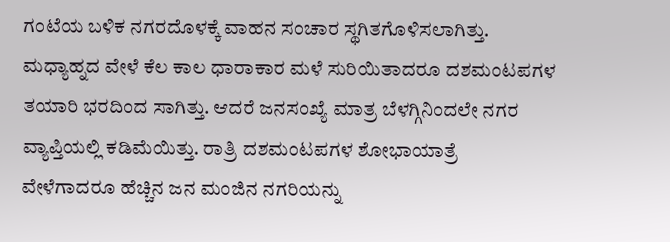ಗಂಟೆಯ ಬಳಿಕ ನಗರದೊಳಕ್ಕೆ ವಾಹನ ಸಂಚಾರ ಸ್ಥಗಿತಗೊಳಿಸಲಾಗಿತ್ತು. ಮಧ್ಯಾಹ್ನದ ವೇಳೆ ಕೆಲ ಕಾಲ ಧಾರಾಕಾರ ಮಳೆ ಸುರಿಯಿತಾದರೂ ದಶಮಂಟಪಗಳ ತಯಾರಿ ಭರದಿಂದ ಸಾಗಿತ್ತು. ಆದರೆ ಜನಸಂಖ್ಯೆ ಮಾತ್ರ ಬೆಳಗ್ಗಿನಿಂದಲೇ ನಗರ ವ್ಯಾಪ್ತಿಯಲ್ಲಿ ಕಡಿಮೆಯಿತ್ತು. ರಾತ್ರಿ ದಶಮಂಟಪಗಳ ಶೋಭಾಯಾತ್ರೆ ವೇಳೆಗಾದರೂ ಹೆಚ್ಚಿನ ಜನ ಮಂಜಿನ ನಗರಿಯನ್ನು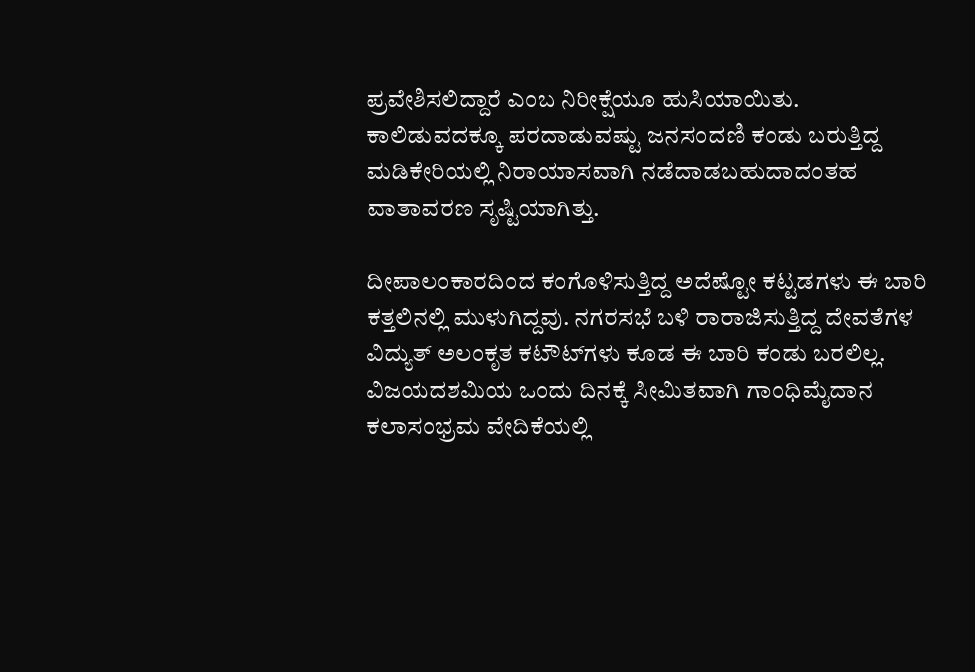ಪ್ರವೇಶಿಸಲಿದ್ದಾರೆ ಎಂಬ ನಿರೀಕ್ಷೆಯೂ ಹುಸಿಯಾಯಿತು. ಕಾಲಿಡುವದಕ್ಕೂ ಪರದಾಡುವಷ್ಟು ಜನಸಂದಣಿ ಕಂಡು ಬರುತ್ತಿದ್ದ ಮಡಿಕೇರಿಯಲ್ಲಿ ನಿರಾಯಾಸವಾಗಿ ನಡೆದಾಡಬಹುದಾದಂತಹ ವಾತಾವರಣ ಸೃಷ್ಟಿಯಾಗಿತ್ತು.

ದೀಪಾಲಂಕಾರದಿಂದ ಕಂಗೊಳಿಸುತ್ತಿದ್ದ ಅದೆಷ್ಟೋ ಕಟ್ಟಡಗಳು ಈ ಬಾರಿ ಕತ್ತಲಿನಲ್ಲಿ ಮುಳುಗಿದ್ದವು. ನಗರಸಭೆ ಬಳಿ ರಾರಾಜಿಸುತ್ತಿದ್ದ ದೇವತೆಗಳ ವಿದ್ಯುತ್ ಅಲಂಕೃತ ಕಟೌಟ್‍ಗಳು ಕೂಡ ಈ ಬಾರಿ ಕಂಡು ಬರಲಿಲ್ಲ. ವಿಜಯದಶಮಿಯ ಒಂದು ದಿನಕ್ಕೆ ಸೀಮಿತವಾಗಿ ಗಾಂಧಿಮೈದಾನ ಕಲಾಸಂಭ್ರಮ ವೇದಿಕೆಯಲ್ಲಿ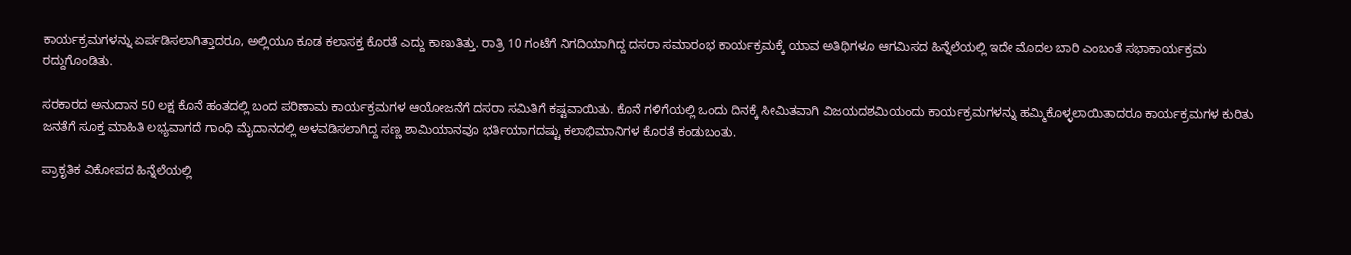ಕಾರ್ಯಕ್ರಮಗಳನ್ನು ಏರ್ಪಡಿಸಲಾಗಿತ್ತಾದರೂ, ಅಲ್ಲಿಯೂ ಕೂಡ ಕಲಾಸಕ್ತ ಕೊರತೆ ಎದ್ದು ಕಾಣುತಿತ್ತು. ರಾತ್ರಿ 10 ಗಂಟೆಗೆ ನಿಗದಿಯಾಗಿದ್ದ ದಸರಾ ಸಮಾರಂಭ ಕಾರ್ಯಕ್ರಮಕ್ಕೆ ಯಾವ ಅತಿಥಿಗಳೂ ಆಗಮಿಸದ ಹಿನ್ನೆಲೆಯಲ್ಲಿ ಇದೇ ಮೊದಲ ಬಾರಿ ಎಂಬಂತೆ ಸಭಾಕಾರ್ಯಕ್ರಮ ರದ್ದುಗೊಂಡಿತು.

ಸರಕಾರದ ಅನುದಾನ 50 ಲಕ್ಷ ಕೊನೆ ಹಂತದಲ್ಲಿ ಬಂದ ಪರಿಣಾಮ ಕಾರ್ಯಕ್ರಮಗಳ ಆಯೋಜನೆಗೆ ದಸರಾ ಸಮಿತಿಗೆ ಕಷ್ಟವಾಯಿತು. ಕೊನೆ ಗಳಿಗೆಯಲ್ಲಿ ಒಂದು ದಿನಕ್ಕೆ ಸೀಮಿತವಾಗಿ ವಿಜಯದಶಮಿಯಂದು ಕಾರ್ಯಕ್ರಮಗಳನ್ನು ಹಮ್ಮಿಕೊಳ್ಳಲಾಯಿತಾದರೂ ಕಾರ್ಯಕ್ರಮಗಳ ಕುರಿತು ಜನತೆಗೆ ಸೂಕ್ತ ಮಾಹಿತಿ ಲಭ್ಯವಾಗದೆ ಗಾಂಧಿ ಮೈದಾನದಲ್ಲಿ ಅಳವಡಿಸಲಾಗಿದ್ದ ಸಣ್ಣ ಶಾಮಿಯಾನವೂ ಭರ್ತಿಯಾಗದಷ್ಟು ಕಲಾಭಿಮಾನಿಗಳ ಕೊರತೆ ಕಂಡುಬಂತು.

ಪ್ರಾಕೃತಿಕ ವಿಕೋಪದ ಹಿನ್ನೆಲೆಯಲ್ಲಿ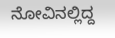ನೋವಿನಲ್ಲಿದ್ದ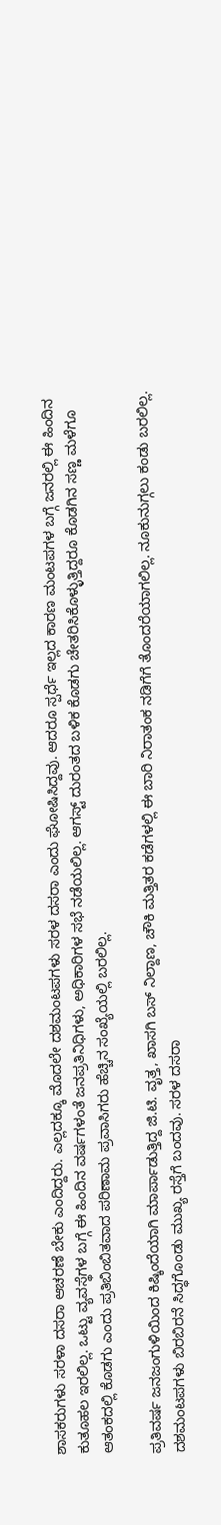ಶಾಸಕರುಗಳು ಸರಳಾ ದಸರಾ ಆಚರಣೆ ಬೇಕು ಎಂದಿದ್ದರು. ಎಲ್ಲದಕ್ಕೂ ಮೊದಲೇ ದಶಮಂಟಪಗಳು ಸರಳ ದಸರಾ ಎಂದು ಘೋಷಿಸಿದ್ದವು. ಆದರೂ ಸ್ಪರ್ಧೆ ಇಲ್ಲದ ಕಾರಣ ಮಂಟಪಗಳ ಬಗ್ಗೆ ಜನರಲ್ಲಿ ಈ ಹಿಂದಿನ ಕುತೂಹಲ ಇರಲಿಲ್ಲ. ಒಟ್ಟು ವ್ಯವಸ್ಥೆಗಳ ಬಗ್ಗೆ ಈ ಹಿಂದಿನ ವರ್ಷಗಳಂತೆ ಜನಪ್ರತಿನಿಧಿಗಳು, ಅಧಿಕಾರಿಗಳ ಸಭೆ ನಡೆಯಲಿಲ್ಲ. ಆಗಸ್ಟ್ ದುರಂತದ ಬಳಿಕ ಕೊಡಗು ಚೇತರಿಸಿಕೊಳ್ಳುತ್ತಿದ್ದರೂ ಕೊಡಗಿನ ಸಣ್ಣ ಮಳೆಗೂ ಆತಂಕದಲ್ಲಿ ಕೊಡಗು ಎಂದು ಪ್ರತಿಬಿಂಬಿತವಾದ ಪರಿಣಾಮ ಪ್ರವಾಸಿಗರು ಹೆಚ್ಚಿನ ಸಂಖ್ಯೆಯಲ್ಲಿ ಬರಲಿಲ್ಲ.

ಪ್ರತಿವರ್ಷ ಜನಜಂಗುಳಿಯಿಂದ ಕಿಷ್ಕಿಂದೆಯಾಗಿ ಮಾರ್ಪಾಡುತ್ತಿದ್ದ ಜಿ.ಟಿ. ವೃತ್ತ, ಖಾಸಗಿ ಬಸ್ ನಿಲ್ದಾಣ, ಚೌಕಿ ಮತ್ತಿತರ ಕಡೆಗಳಲ್ಲಿ ಈ ಬಾರಿ ನಿರಾತಂಕ ನಡಿಗೆಗೆ ತೊಂದರೆಯಾಗಲಿಲ್ಲ. ನೂಕುನುಗ್ಗಲು ಕಂಡು ಬರಲಿಲ್ಲ. ದಶಮಂಟಪಗಳು ಬಿರಬಿರನೆ ಸಿದ್ಧಗೊಂಡು ಮುಖ್ಯ ರಸ್ತೆಗೆ ಬಂದವು. ಸರಳ ದಸರಾ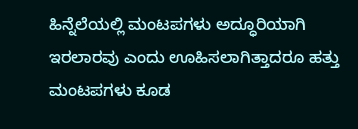ಹಿನ್ನೆಲೆಯಲ್ಲಿ ಮಂಟಪಗಳು ಅದ್ಧೂರಿಯಾಗಿ ಇರಲಾರವು ಎಂದು ಊಹಿಸಲಾಗಿತ್ತಾದರೂ ಹತ್ತು ಮಂಟಪಗಳು ಕೂಡ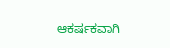ಆಕರ್ಷಕವಾಗಿ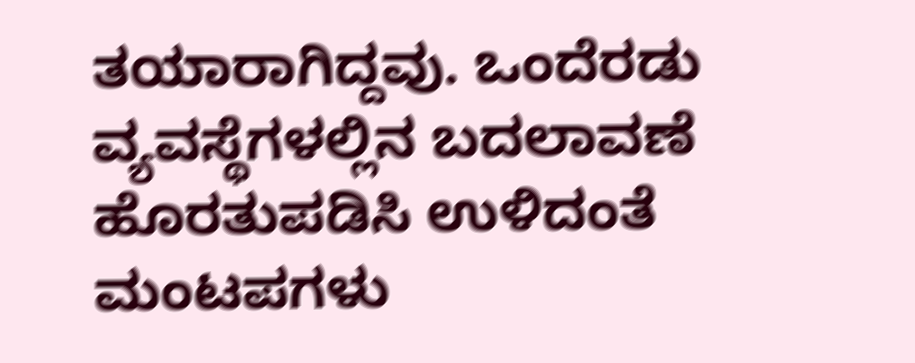ತಯಾರಾಗಿದ್ದವು. ಒಂದೆರಡು ವ್ಯವಸ್ಥೆಗಳಲ್ಲಿನ ಬದಲಾವಣೆ ಹೊರತುಪಡಿಸಿ ಉಳಿದಂತೆ ಮಂಟಪಗಳು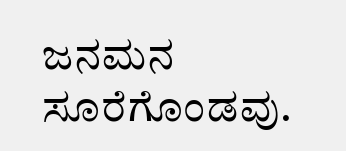ಜನಮನ ಸೂರೆಗೊಂಡವು.